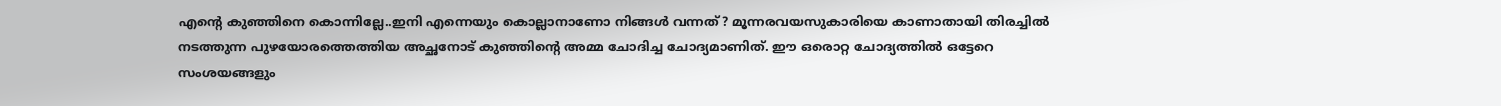എന്‍റെ കുഞ്ഞിനെ കൊന്നില്ലേ..ഇനി എന്നെയും കൊല്ലാനാണോ നിങ്ങള്‍ വന്നത്? മൂന്നരവയസുകാരിയെ കാണാതായി തിരച്ചില്‍ നടത്തുന്ന പുഴയോരത്തെത്തിയ അച്ഛനോട് കുഞ്ഞിന്‍റെ അമ്മ ചോദിച്ച ചോദ്യമാണിത്. ഈ ഒരൊറ്റ ചോദ്യത്തില്‍ ഒട്ടേറെ സംശയങ്ങളും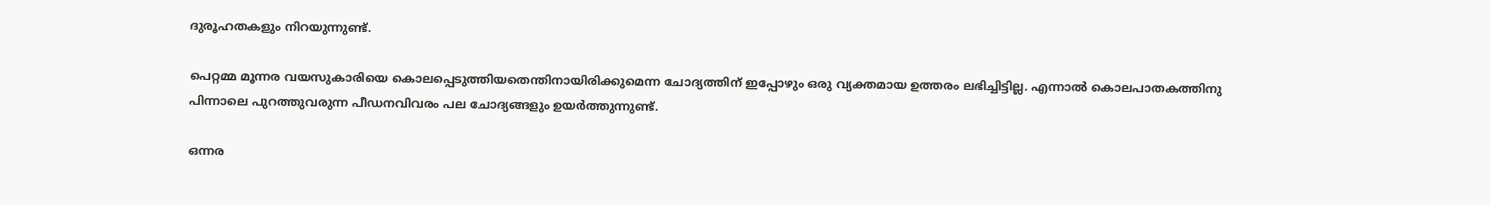ദുരൂഹതകളും നിറയുന്നുണ്ട്.

പെറ്റമ്മ മൂന്നര വയസുകാരിയെ കൊലപ്പെടുത്തിയതെന്തിനായിരിക്കുമെന്ന ചോദ്യത്തിന് ഇപ്പോഴും ഒരു വ്യക്തമായ ഉത്തരം ലഭിച്ചിട്ടില്ല. എന്നാല്‍ കൊലപാതകത്തിനു പിന്നാലെ പുറത്തുവരുന്ന പീഡനവിവരം പല ചോദ്യങ്ങളും ഉയര്‍ത്തുന്നുണ്ട്.

ഒന്നര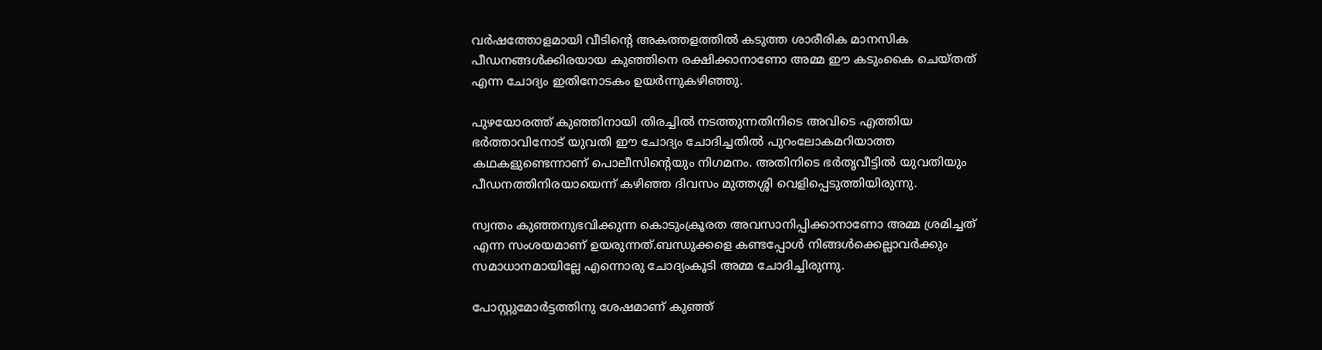വര്‍ഷത്തോളമായി വീടിന്‍റെ അകത്തളത്തില്‍ കടുത്ത ശാരീരിക മാനസിക പീഡനങ്ങള്‍ക്കിരയായ കുഞ്ഞിനെ രക്ഷിക്കാനാണോ അമ്മ ഈ കടുംകൈ ചെയ്തത് എന്ന ചോദ്യം ഇതിനോടകം ഉയര്‍ന്നുകഴിഞ്ഞു.

പുഴയോരത്ത് കുഞ്ഞിനായി തിരച്ചില്‍ നടത്തുന്നതിനിടെ അവിടെ എത്തിയ ഭര്‍ത്താവിനോട് യുവതി ഈ ചോദ്യം ചോദിച്ചതില്‍ പുറംലോകമറിയാത്ത കഥകളുണ്ടെന്നാണ് പൊലീസിന്‍റെയും നിഗമനം. അതിനിടെ ഭര്‍തൃവീട്ടില്‍ യുവതിയും പീഡനത്തിനിരയായെന്ന് കഴിഞ്ഞ ദിവസം മുത്തശ്ശി വെളിപ്പെടുത്തിയിരുന്നു.

സ്വന്തം കുഞ്ഞനുഭവിക്കുന്ന കൊടുംക്രൂരത അവസാനിപ്പിക്കാനാണോ അമ്മ ശ്രമിച്ചത് എന്ന സംശയമാണ് ഉയരുന്നത്.ബന്ധുക്കളെ കണ്ടപ്പോള്‍ നിങ്ങള്‍ക്കെല്ലാവര്‍ക്കും സമാധാനമായില്ലേ എന്നൊരു ചോദ്യംകൂടി അമ്മ ചോദിച്ചിരുന്നു.

പോസ്റ്റുമോര്‍ട്ടത്തിനു ശേഷമാണ് കുഞ്ഞ്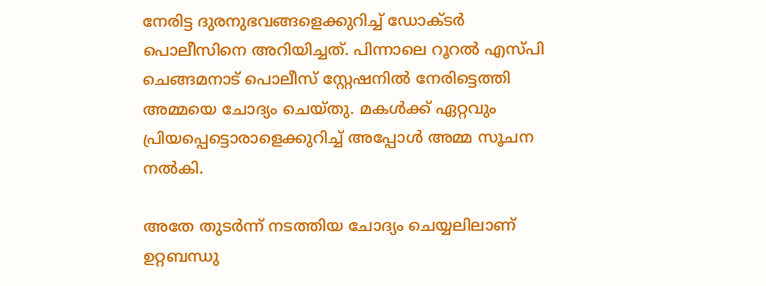നേരിട്ട ദുരനുഭവങ്ങളെക്കുറിച്ച് ഡോക്ടര്‍ പൊലീസിനെ അറിയിച്ചത്. പിന്നാലെ റൂറല്‍ എസ്പി ചെങ്ങമനാട് പൊലീസ് സ്റ്റേഷനില്‍ നേരിട്ടെത്തി അമ്മയെ ചോദ്യം ചെയ്തു. മകള്‍ക്ക് ഏറ്റവും പ്രിയപ്പെട്ടൊരാളെക്കുറിച്ച് അപ്പോള്‍ അമ്മ സൂചന നല്‍കി.

അതേ തുടര്‍ന്ന് നടത്തിയ ചോദ്യം ചെയ്യലിലാണ് ഉറ്റബന്ധു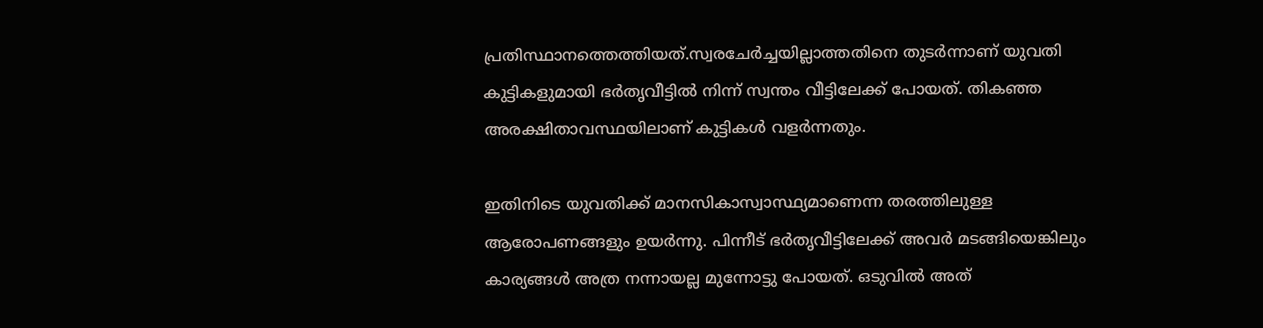പ്രതിസ്ഥാനത്തെത്തിയത്.സ്വരചേര്‍ച്ചയില്ലാത്തതിനെ തുടര്‍ന്നാണ് യുവതി കുട്ടികളുമായി ഭര്‍തൃവീട്ടില്‍ നിന്ന് സ്വന്തം വീട്ടിലേക്ക് പോയത്. തികഞ്ഞ അരക്ഷിതാവസ്ഥയിലാണ് കുട്ടികള്‍ വളര്‍ന്നതും.

ഇതിനിടെ യുവതിക്ക് മാനസികാസ്വാസ്ഥ്യമാണെന്ന തരത്തിലുള്ള ആരോപണങ്ങളും ഉയര്‍ന്നു. പിന്നീട് ഭര്‍തൃവീട്ടിലേക്ക് അവര്‍ മടങ്ങിയെങ്കിലും കാര്യങ്ങൾ അത്ര നന്നായല്ല മുന്നോട്ടു പോയത്. ഒടുവില്‍ അത്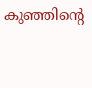കുഞ്ഞിന്‍റെ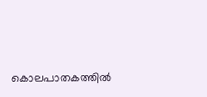കൊലപാതകത്തില്‍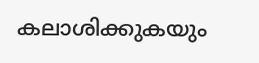കലാശിക്കുകയും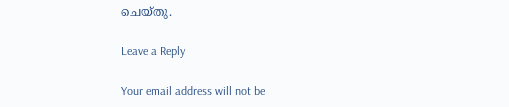ചെയ്തു.

Leave a Reply

Your email address will not be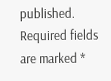published. Required fields are marked *